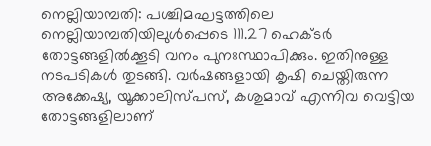നെല്ലിയാമ്പതി: പശ്ചിമഘട്ടത്തിലെ നെല്ലിയാമ്പതിയിലുൾപ്പെടെ 111.27 ഹെക്ടർ തോട്ടങ്ങളിൽക്കൂടി വനം പുനഃസ്ഥാപിക്കും. ഇതിനുള്ള നടപടികൾ തുടങ്ങി. വർഷങ്ങളായി കൃഷി ചെയ്തിരുന്ന അക്കേഷ്യ, യൂക്കാലിസ്പസ്, കശുമാവ് എന്നിവ വെട്ടിയ തോട്ടങ്ങളിലാണ്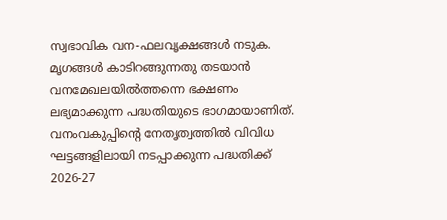സ്വഭാവിക വന-ഫലവൃക്ഷങ്ങൾ നടുക. മൃഗങ്ങൾ കാടിറങ്ങുന്നതു തടയാൻ വനമേഖലയിൽത്തന്നെ ഭക്ഷണം ലഭ്യമാക്കുന്ന പദ്ധതിയുടെ ഭാഗമായാണിത്.
വനംവകുപ്പിന്റെ നേതൃത്വത്തിൽ വിവിധ ഘട്ടങ്ങളിലായി നടപ്പാക്കുന്ന പദ്ധതിക്ക് 2026-27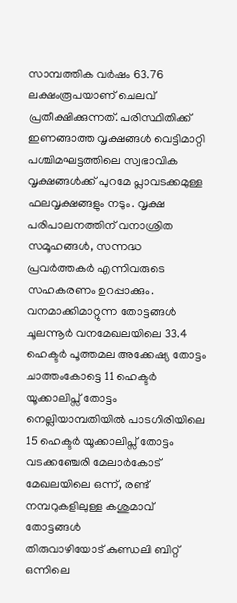സാമ്പത്തിക വർഷം 63.76 ലക്ഷംരൂപയാണ് ചെലവ് പ്രതീക്ഷിക്കുന്നത്. പരിസ്ഥിതിക്ക് ഇണങ്ങാത്ത വൃക്ഷങ്ങൾ വെട്ടിമാറ്റി പശ്ചിമഘട്ടത്തിലെ സ്വഭാവിക വൃക്ഷങ്ങൾക്ക് പുറമേ പ്ലാവടക്കമുള്ള ഫലവൃക്ഷങ്ങളും നടും. വൃക്ഷ പരിപാലനത്തിന് വനാശ്രിത സമൂഹങ്ങൾ, സന്നദ്ധ പ്രവർത്തകർ എന്നിവരുടെ സഹകരണം ഉറപ്പാക്കും.
വനമാക്കിമാറ്റുന്ന തോട്ടങ്ങൾ
ചൂലന്നൂർ വനമേഖലയിലെ 33.4 ഹെക്ടർ പൂത്തമല അക്കേഷ്യ തോട്ടം
ചാത്തംകോട്ടെ 11 ഹെക്ടർ യൂക്കാലിപ്സ് തോട്ടം
നെല്ലിയാമ്പതിയിൽ പാടഗിരിയിലെ 15 ഹെക്ടർ യൂക്കാലിപ്സ് തോട്ടം
വടക്കഞ്ചേരി മേലാർകോട് മേഖലയിലെ ഒന്ന്, രണ്ട് നമ്പറുകളിലുള്ള കശുമാവ് തോട്ടങ്ങൾ
തിരുവാഴിയോട് കുണ്ഡലി ബിറ്റ് ഒന്നിലെ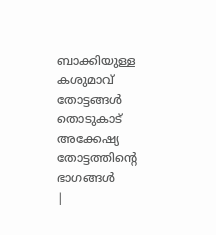ബാക്കിയുള്ള കശുമാവ് തോട്ടങ്ങൾ
തൊടുകാട് അക്കേഷ്യ തോട്ടത്തിന്റെ ഭാഗങ്ങൾ
|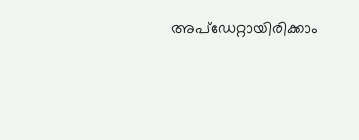അപ്ഡേറ്റായിരിക്കാം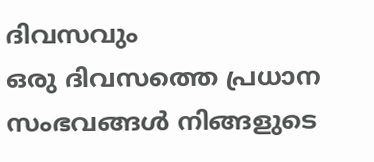ദിവസവും
ഒരു ദിവസത്തെ പ്രധാന സംഭവങ്ങൾ നിങ്ങളുടെ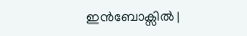ഇൻബോക്സിൽ |